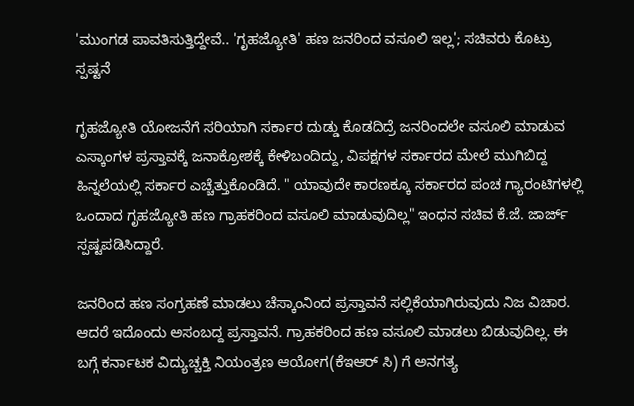'ಮುಂಗಡ ಪಾವತಿಸುತ್ತಿದ್ದೇವೆ.. 'ಗೃಹಜ್ಯೋತಿ' ಹಣ ಜನರಿಂದ ವಸೂಲಿ ಇಲ್ಲ'; ಸಚಿವರು ಕೊಟ್ರು ಸ್ಪಷ್ಟನೆ

ಗೃಹಜ್ಯೋತಿ ಯೋಜನೆಗೆ ಸರಿಯಾಗಿ ಸರ್ಕಾರ ದುಡ್ಡು ಕೊಡದಿದ್ರೆ ಜನರಿಂದಲೇ ವಸೂಲಿ ಮಾಡುವ ಎಸ್ಕಾಂಗಳ ಪ್ರಸ್ತಾವಕ್ಕೆ ಜನಾಕ್ರೋಶಕ್ಕೆ ಕೇಳಿಬಂದಿದ್ದು, ವಿಪಕ್ಷಗಳ ಸರ್ಕಾರದ ಮೇಲೆ ಮುಗಿಬಿದ್ದ ಹಿನ್ನಲೆಯಲ್ಲಿ ಸರ್ಕಾರ ಎಚ್ಚೆತ್ತುಕೊಂಡಿದೆ. " ಯಾವುದೇ ಕಾರಣಕ್ಕೂ ಸರ್ಕಾರದ ಪಂಚ ಗ್ಯಾರಂಟಿಗಳಲ್ಲಿ ಒಂದಾದ ಗೃಹಜ್ಯೋತಿ ಹಣ ಗ್ರಾಹಕರಿಂದ ವಸೂಲಿ ಮಾಡುವುದಿಲ್ಲ" ಇಂಧನ ಸಚಿವ ಕೆ.ಜೆ. ಜಾರ್ಜ್ ಸ್ಪಷ್ಟಪಡಿಸಿದ್ದಾರೆ.

ಜನರಿಂದ ಹಣ ಸಂಗ್ರಹಣೆ ಮಾಡಲು ಚೆಸ್ಕಾಂನಿಂದ ಪ್ರಸ್ತಾವನೆ ಸಲ್ಲಿಕೆಯಾಗಿರುವುದು ನಿಜ ವಿಚಾರ. ಆದರೆ ಇದೊಂದು ಅಸಂಬದ್ದ ಪ್ರಸ್ತಾವನೆ. ಗ್ರಾಹಕರಿಂದ ಹಣ ವಸೂಲಿ ಮಾಡಲು ಬಿಡುವುದಿಲ್ಲ. ಈ ಬಗ್ಗೆ ಕರ್ನಾಟಕ ವಿದ್ಯುಚ್ಚಕ್ತಿ ನಿಯಂತ್ರಣ ಆಯೋಗ(ಕೆಇಆರ್ ಸಿ) ಗೆ ಅನಗತ್ಯ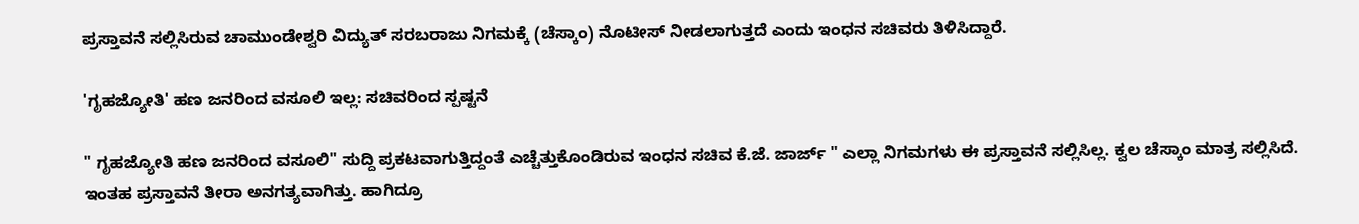ಪ್ರಸ್ತಾವನೆ ಸಲ್ಲಿಸಿರುವ ಚಾಮುಂಡೇಶ್ವರಿ ವಿದ್ಯುತ್ ಸರಬರಾಜು ನಿಗಮಕ್ಕೆ (ಚೆಸ್ಕಾಂ) ನೊಟೀಸ್ ನೀಡಲಾಗುತ್ತದೆ ಎಂದು ಇಂಧನ ಸಚಿವರು ತಿಳಿಸಿದ್ದಾರೆ.

'ಗೃಹಜ್ಯೋತಿ' ಹಣ ಜನರಿಂದ ವಸೂಲಿ ಇಲ್ಲ: ಸಚಿವರಿಂದ ಸ್ಪಷ್ಟನೆ

" ಗೃಹಜ್ಯೋತಿ ಹಣ ಜನರಿಂದ ವಸೂಲಿ" ಸುದ್ದಿ ಪ್ರಕಟವಾಗುತ್ತಿದ್ದಂತೆ ಎಚ್ಚೆತ್ತುಕೊಂಡಿರುವ ಇಂಧನ ಸಚಿವ ಕೆ.ಜೆ. ಜಾರ್ಜ್ " ಎಲ್ಲಾ ನಿಗಮಗಳು ಈ ಪ್ರಸ್ತಾವನೆ ಸಲ್ಲಿಸಿಲ್ಲ. ಕ್ವಲ ಚೆಸ್ಕಾಂ ಮಾತ್ರ ಸಲ್ಲಿಸಿದೆ. ಇಂತಹ ಪ್ರಸ್ತಾವನೆ ತೀರಾ ಅನಗತ್ಯವಾಗಿತ್ತು. ಹಾಗಿದ್ರೂ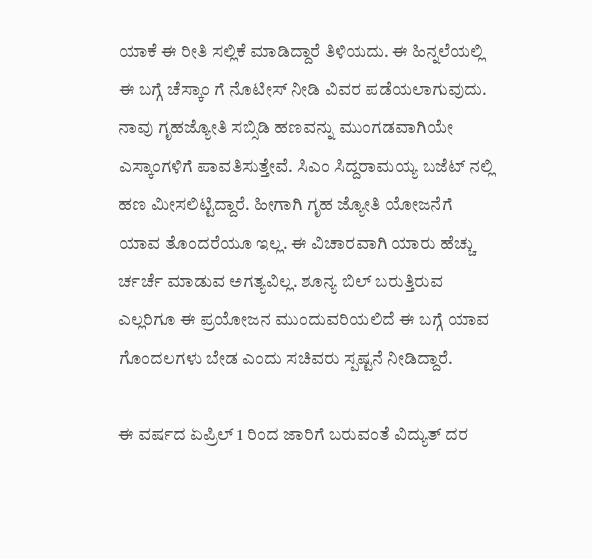ಯಾಕೆ ಈ ರೀತಿ ಸಲ್ಲಿಕೆ ಮಾಡಿದ್ದಾರೆ ತಿಳಿಯದು. ಈ ಹಿನ್ನಲೆಯಲ್ಲಿ ಈ ಬಗ್ಗೆ ಚೆಸ್ಕಾಂ ಗೆ ನೊಟೀಸ್ ನೀಡಿ ವಿವರ ಪಡೆಯಲಾಗುವುದು. ನಾವು ಗೃಹಜ್ಯೋತಿ ಸಬ್ಸಿಡಿ ಹಣವನ್ನು ಮುಂಗಡವಾಗಿಯೇ ಎಸ್ಕಾಂಗಳಿಗೆ ಪಾವತಿಸುತ್ತೇವೆ. ಸಿಎಂ ಸಿದ್ದರಾಮಯ್ಯ ಬಜೆಟ್ ನಲ್ಲಿ ಹಣ ಮೀಸಲಿಟ್ಟಿದ್ದಾರೆ. ಹೀಗಾಗಿ ಗೃಹ ಜ್ಯೋತಿ ಯೋಜನೆಗೆ ಯಾವ ತೊಂದರೆಯೂ ಇಲ್ಲ. ಈ ವಿಚಾರವಾಗಿ ಯಾರು ಹೆಚ್ಚು ರ್ಚರ್ಚೆ ಮಾಡುವ ಅಗತ್ಯವಿಲ್ಲ. ಶೂನ್ಯ ಬಿಲ್ ಬರುತ್ತಿರುವ ಎಲ್ಲರಿಗೂ ಈ ಪ್ರಯೋಜನ ಮುಂದುವರಿಯಲಿದೆ ಈ ಬಗ್ಗೆ ಯಾವ ಗೊಂದಲಗಳು ಬೇಡ ಎಂದು ಸಚಿವರು ಸ್ಪಷ್ಟನೆ ನೀಡಿದ್ದಾರೆ.

ಈ ವರ್ಷದ ಏಪ್ರಿಲ್ 1 ರಿಂದ ಜಾರಿಗೆ ಬರುವಂತೆ ವಿದ್ಯುತ್ ದರ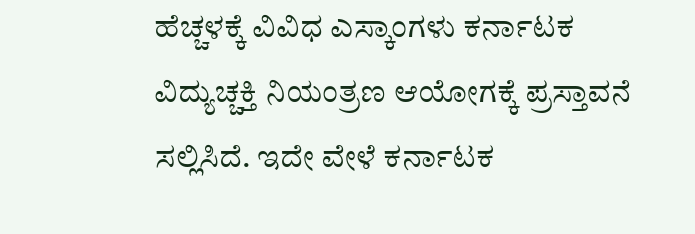ಹೆಚ್ಚಳಕ್ಕೆ ವಿವಿಧ ಎಸ್ಕಾಂಗಳು ಕರ್ನಾಟಕ ವಿದ್ಯುಚ್ಚಕ್ತಿ ನಿಯಂತ್ರಣ ಆಯೋಗಕ್ಕೆ ಪ್ರಸ್ತಾವನೆ ಸಲ್ಲಿಸಿದೆ. ಇದೇ ವೇಳೆ ಕರ್ನಾಟಕ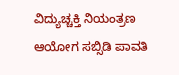ವಿದ್ಯುಚ್ಚಕ್ತಿ ನಿಯಂತ್ರಣ ಆಯೋಗ ಸಬ್ಸಿಡಿ ಪಾವತಿ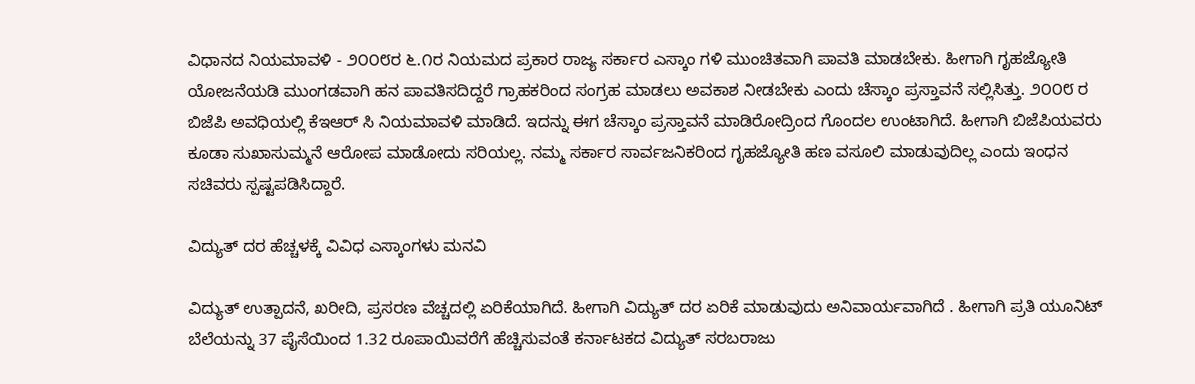ವಿಧಾನದ ನಿಯಮಾವಳಿ - ೨೦೦೮ರ ೬.೧ರ ನಿಯಮದ ಪ್ರಕಾರ ರಾಜ್ಯ ಸರ್ಕಾರ ಎಸ್ಕಾಂ ಗಳಿ ಮುಂಚಿತವಾಗಿ ಪಾವತಿ ಮಾಡಬೇಕು. ಹೀಗಾಗಿ ಗೃಹಜ್ಯೋತಿ ಯೋಜನೆಯಡಿ ಮುಂಗಡವಾಗಿ ಹನ ಪಾವತಿಸದಿದ್ದರೆ ಗ್ರಾಹಕರಿಂದ ಸಂಗ್ರಹ ಮಾಡಲು ಅವಕಾಶ ನೀಡಬೇಕು ಎಂದು ಚೆಸ್ಕಾಂ ಪ್ರಸ್ತಾವನೆ ಸಲ್ಲಿಸಿತ್ತು. ೨೦೦೮ ರ ಬಿಜೆಪಿ ಅವಧಿಯಲ್ಲಿ ಕೆಇಆರ್ ಸಿ ನಿಯಮಾವಳಿ ಮಾಡಿದೆ. ಇದನ್ನು ಈಗ ಚೆಸ್ಕಾಂ ಪ್ರಸ್ತಾವನೆ ಮಾಡಿರೋದ್ರಿಂದ ಗೊಂದಲ ಉಂಟಾಗಿದೆ. ಹೀಗಾಗಿ ಬಿಜೆಪಿಯವರು ಕೂಡಾ ಸುಖಾಸುಮ್ಮನೆ ಆರೋಪ ಮಾಡೋದು ಸರಿಯಲ್ಲ. ನಮ್ಮ ಸರ್ಕಾರ ಸಾರ್ವಜನಿಕರಿಂದ ಗೃಹಜ್ಯೋತಿ ಹಣ ವಸೂಲಿ ಮಾಡುವುದಿಲ್ಲ ಎಂದು ಇಂಧನ ಸಚಿವರು ಸ್ಪಷ್ಟಪಡಿಸಿದ್ದಾರೆ.

ವಿದ್ಯುತ್ ದರ ಹೆಚ್ಚಳಕ್ಕೆ ವಿವಿಧ ಎಸ್ಕಾಂಗಳು ಮನವಿ

ವಿದ್ಯುತ್ ಉತ್ಪಾದನೆ, ಖರೀದಿ, ಪ್ರಸರಣ ವೆಚ್ಚದಲ್ಲಿ ಏರಿಕೆಯಾಗಿದೆ. ಹೀಗಾಗಿ ವಿದ್ಯುತ್ ದರ ಏರಿಕೆ ಮಾಡುವುದು ಅನಿವಾರ್ಯವಾಗಿದೆ . ಹೀಗಾಗಿ ಪ್ರತಿ ಯೂನಿಟ್ ಬೆಲೆಯನ್ನು 37 ಪೈಸೆಯಿಂದ 1.32 ರೂಪಾಯಿವರೆಗೆ ಹೆಚ್ಚಿಸುವಂತೆ ಕರ್ನಾಟಕದ ವಿದ್ಯುತ್ ಸರಬರಾಜು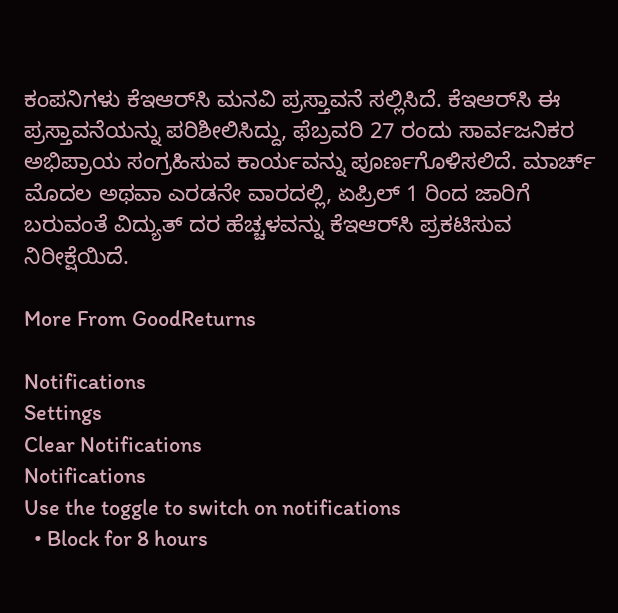ಕಂಪನಿಗಳು ಕೆಇಆರ್‌ಸಿ ಮನವಿ ಪ್ರಸ್ತಾವನೆ ಸಲ್ಲಿಸಿದೆ. ಕೆಇಆರ್‌ಸಿ ಈ ಪ್ರಸ್ತಾವನೆಯನ್ನು ಪರಿಶೀಲಿಸಿದ್ದು, ಫೆಬ್ರವರಿ 27 ರಂದು ಸಾರ್ವಜನಿಕರ ಅಭಿಪ್ರಾಯ ಸಂಗ್ರಹಿಸುವ ಕಾರ್ಯವನ್ನು ಪೂರ್ಣಗೊಳಿಸಲಿದೆ. ಮಾರ್ಚ್ ಮೊದಲ ಅಥವಾ ಎರಡನೇ ವಾರದಲ್ಲಿ, ಏಪ್ರಿಲ್ 1 ರಿಂದ ಜಾರಿಗೆ ಬರುವಂತೆ ವಿದ್ಯುತ್ ದರ ಹೆಚ್ಚಳವನ್ನು ಕೆಇಆರ್‌ಸಿ ಪ್ರಕಟಿಸುವ ನಿರೀಕ್ಷೆಯಿದೆ.

More From GoodReturns

Notifications
Settings
Clear Notifications
Notifications
Use the toggle to switch on notifications
  • Block for 8 hours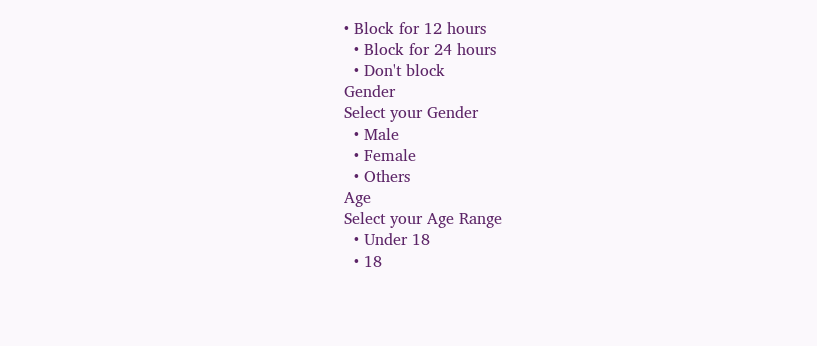• Block for 12 hours
  • Block for 24 hours
  • Don't block
Gender
Select your Gender
  • Male
  • Female
  • Others
Age
Select your Age Range
  • Under 18
  • 18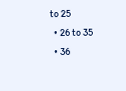to 25
  • 26 to 35
  • 36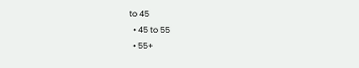to 45
  • 45 to 55
  • 55+